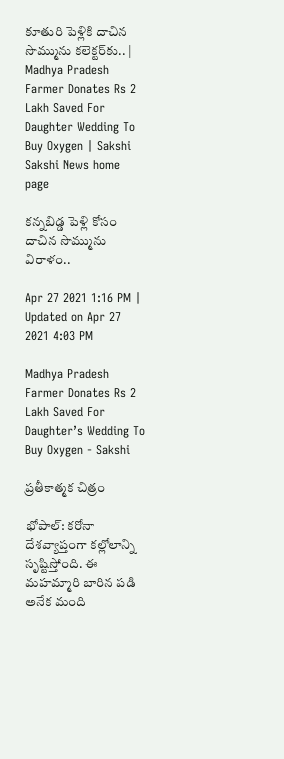కూతురి పెళ్లికి దాచిన సొమ్మును కలెక్టర్‌కు.. | Madhya Pradesh Farmer Donates Rs 2 Lakh Saved For Daughter Wedding To Buy Oxygen | Sakshi
Sakshi News home page

కన్నబిడ్డ పెళ్లి కోసం దాచిన సొమ్మును విరాళం..

Apr 27 2021 1:16 PM | Updated on Apr 27 2021 4:03 PM

Madhya Pradesh Farmer Donates Rs 2 Lakh Saved For Daughter’s Wedding To Buy Oxygen - Sakshi

ప్రతీకాత్మక చిత్రం

భోపాల్‌: కరోనా దేశవ్యాప్తంగా కల్లోలాన్ని సృష్టిస్తోంది. ఈ మహమ్మారి బారిన పడి అనేక మంది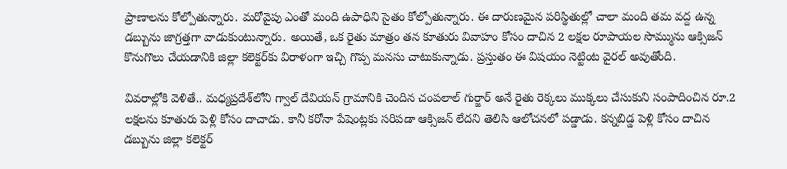ప్రాణాలను కోల్పోతున్నారు. మరోవైపు ఎంతో మంది ఉపాధిని సైతం కోల్పోతున్నారు. ఈ దారుణమైన పరిస్థితుల్లో చాలా మంది తమ వద్ద ఉన్న డబ్బును జాగ్రత్తగా వాడుకుంటున్నారు. అయితే, ఒక రైతు మాత్రం తన కూతురు వివాహం కోసం దాచిన 2 లక్షల రూపాయల సొమ్మును ఆక్సిజన్‌ కొనుగొలు చేయడానికి జిల్లా కలెక్టర్‌కు విరాళంగా ఇచ్చి గొప్ప మనసు చాటుకున్నాడు. ప్రస్తుతం ఈ విషయం నెట్టింట వైరల్‌ అవుతోంది.

వివరాల్లోకి వెళితే.. మధ్యప్రదేశ్‌లోని గ్వాల్‌ దేవియన్‌ గ్రామానికి చెందిన చంపలాల్‌ గుర్జార్‌ అనే రైతు రెక్కలు ముక్కలు చేసుకుని సంపాదించిన రూ.2 లక్షలను కూతురు పెళ్లి కోసం దాచాడు. కానీ కరోనా పేషెంట్లకు సరిపడా ఆక్సిజన్‌ లేదని తెలిసి ఆలోచనలో పడ్డాడు. కన్నబిడ్డ పెళ్లి కోసం దాచిన డబ్బును జిల్లా కలెక్టర్‌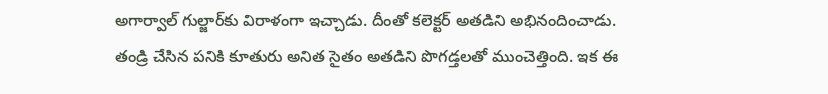అగార్వాల్‌ గుల్జార్‌కు విరాళంగా ఇచ్చాడు. దీంతో కలెక్టర్‌ అతడిని అభినందించాడు. తండ్రి చేసిన పనికి కూతురు అనిత సైతం అతడిని పొగడ్తలతో ముంచెత్తింది. ఇక ఈ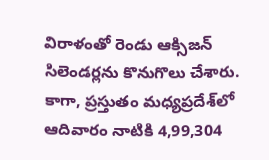విరాళంతో రెండు ఆక్సిజన్‌ సిలెండర్లను‌ కొనుగొలు చేశారు. కాగా, ప్రస్తుతం మధ్యప్రదేశ్‌లో ఆదివారం నాటికి 4,99,304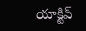యాక్టివ్‌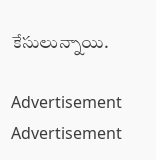కేసులున్నాయి.

Advertisement
Advertisement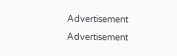Advertisement
Advertisement